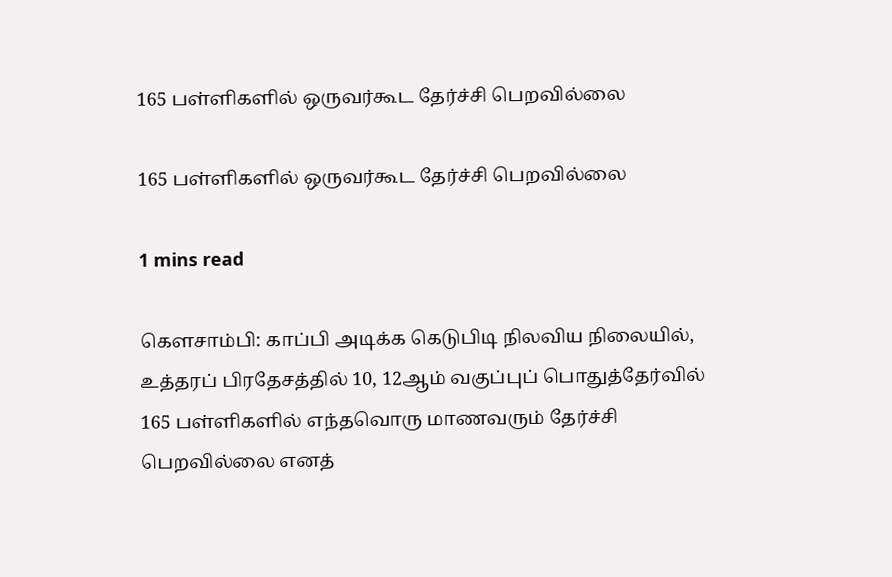165 பள்ளிகளில் ஒருவர்கூட தேர்ச்சி பெறவில்லை

165 பள்ளிகளில் ஒருவர்கூட தேர்ச்சி பெறவில்லை

1 mins read

கௌசாம்பி: காப்பி அடிக்க கெடுபிடி நிலவிய நிலையில், உத்தரப் பிரதேசத்தில் 10, 12ஆம் வகுப்புப் பொதுத்தேர்வில் 165 பள்ளிகளில் எந்தவொரு மாணவரும் தேர்ச்சி பெறவில்லை எனத்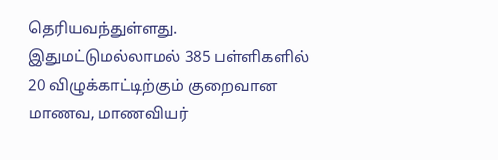தெரியவந்துள்ளது. இதுமட்டுமல்லாமல் 385 பள்ளிகளில் 20 விழுக்காட்டிற்கும் குறைவான மாணவ, மாணவியர்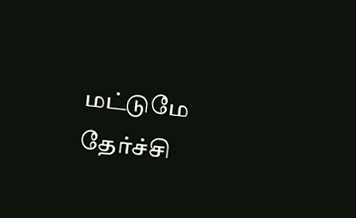மட்டுமே தேர்ச்சி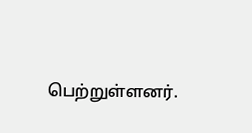பெற்றுள்ளனர்.